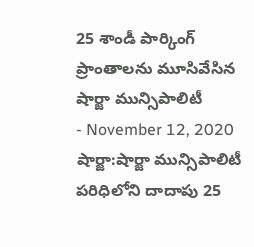25 శాండీ పార్కింగ్ ప్రాంతాలను మూసివేసిన షార్జా మున్సిపాలిటీ
- November 12, 2020
షార్జా:షార్జా మున్సిపాలిటీ పరిధిలోని దాదాపు 25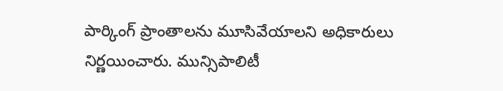పార్కింగ్ ప్రాంతాలను మూసివేయాలని అధికారులు నిర్ణయించారు. మున్సిపాలిటీ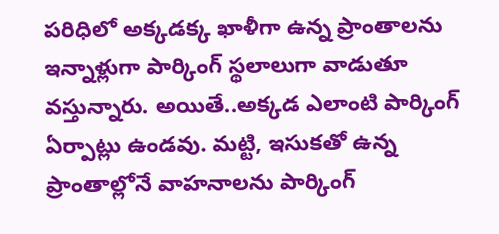పరిధిలో అక్కడక్క ఖాళీగా ఉన్న ప్రాంతాలను ఇన్నాళ్లుగా పార్కింగ్ స్థలాలుగా వాడుతూ వస్తున్నారు. అయితే..అక్కడ ఎలాంటి పార్కింగ్ ఏర్పాట్లు ఉండవు. మట్టి, ఇసుకతో ఉన్న ప్రాంతాల్లోనే వాహనాలను పార్కింగ్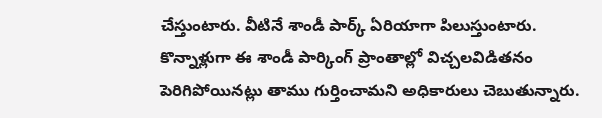చేస్తుంటారు. వీటినే శాండీ పార్క్ ఏరియాగా పిలుస్తుంటారు. కొన్నాళ్లుగా ఈ శాండీ పార్కింగ్ ప్రాంతాల్లో విచ్చలవిడితనం పెరిగిపోయినట్లు తాము గుర్తించామని అధికారులు చెబుతున్నారు.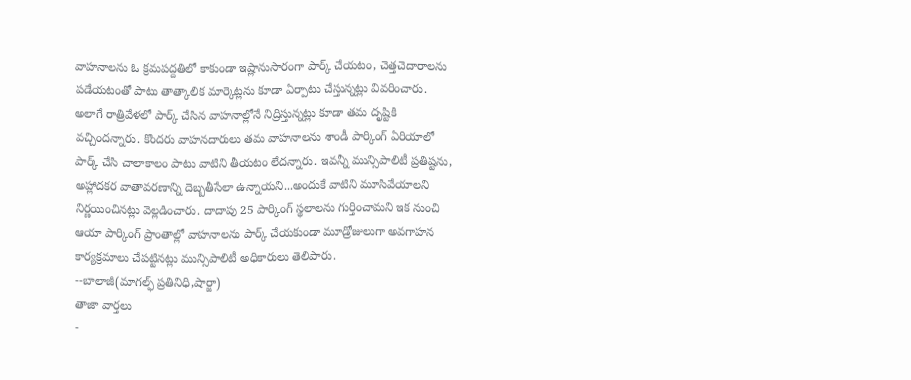వాహనాలను ఓ క్రమపద్దతిలో కాకుండా ఇష్లానుసారంగా పార్క్ చేయటం, చెత్తచెదారాలను పడేయటంతో పాటు తాత్కాలిక మార్కెట్లను కూడా ఏర్పాటు చేస్తున్నట్లు వివరించారు. అలాగే రాత్రివేళలో పార్క్ చేసిన వాహనాల్లోనే నిద్రిస్తున్నట్లు కూడా తమ దృష్టికి వచ్చిందన్నారు. కొందరు వాహనదారులు తమ వాహనాలను శాండీ పార్కింగ్ ఏరియాలో పార్క్ చేసి చాలాకాలం పాటు వాటిని తీయటం లేదన్నారు. ఇవన్నీ మున్సిపాలిటీ ప్రతిష్టను, అహ్లాదకర వాతావరణాన్ని దెబ్బతీసేలా ఉన్నాయని...అందుకే వాటిని మూసివేయాలని నిర్ణయించినట్లు వెల్లడించారు. దాదాపు 25 పార్కింగ్ స్థలాలను గుర్తించామని ఇక నుంచి ఆయా పార్కింగ్ ప్రాంతాల్లో వాహనాలను పార్క్ చేయకుండా మూడ్రోజులుగా అవగాహన కార్యక్రమాలు చేపట్టినట్లు మున్సిపాలిటీ అధికారులు తెలిపారు.
--బాలాజీ(మాగల్ఫ్ ప్రతినిధి,షార్జా)
తాజా వార్తలు
-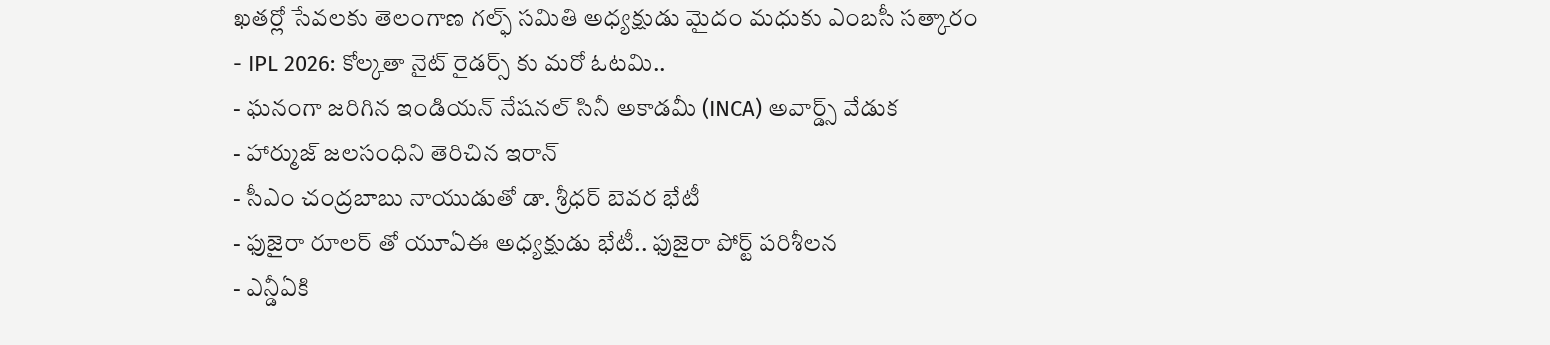ఖతర్లో సేవలకు తెలంగాణ గల్ఫ్ సమితి అధ్యక్షుడు మైదం మధుకు ఎంబసీ సత్కారం
- IPL 2026: కోల్కతా నైట్ రైడర్స్ కు మరో ఓటమి..
- ఘనంగా జరిగిన ఇండియన్ నేషనల్ సినీ అకాడమీ (INCA) అవార్డ్స్ వేడుక
- హార్ముజ్ జలసంధిని తెరిచిన ఇరాన్
- సీఎం చంద్రబాబు నాయుడుతో డా. శ్రీధర్ బెవర భేటీ
- ఫుజైరా రూలర్ తో యూఏఈ అధ్యక్షుడు భేటీ.. ఫుజైరా పోర్ట్ పరిశీలన
- ఎన్డీఏకి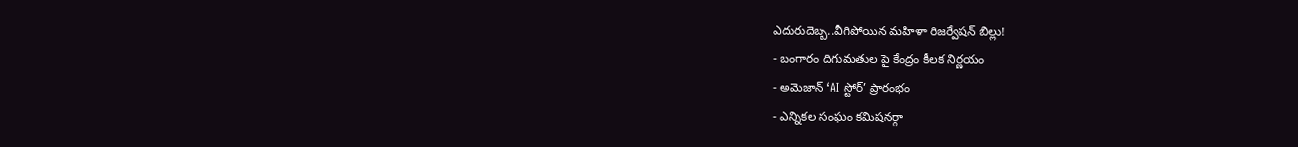ఎదురుదెబ్బ..వీగిపోయిన మహిళా రిజర్వేషన్ బిల్లు!
- బంగారం దిగుమతుల పై కేంద్రం కీలక నిర్ణయం
- అమెజాన్ ‘AI స్టోర్’ ప్రారంభం
- ఎన్నికల సంఘం కమిషనర్గా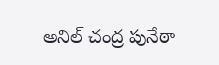అనిల్ చంద్ర పునేఠా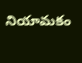నియామకం